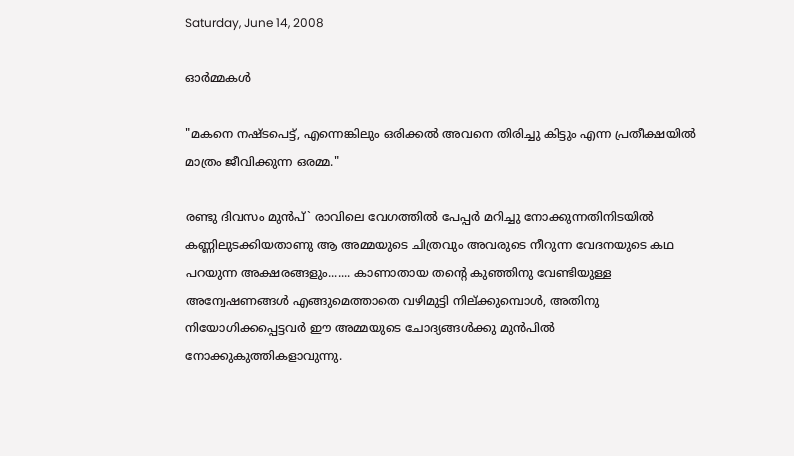Saturday, June 14, 2008

ഓര്‍മ്മകള്‍

"മകനെ നഷ്ടപെട്ട്‌, എന്നെങ്കിലും ഒരിക്കല്‍ അവനെ തിരിച്ചു കിട്ടും എന്ന പ്രതീക്ഷയില്‍ മാത്രം ജീവിക്കുന്ന ഒരമ്മ."

രണ്ടു ദിവസം മുന്‍പ്‌` രാവിലെ വേഗത്തില്‍ പേപ്പര്‍ മറിച്ചു നോക്കുന്നതിനിടയില്‍ കണ്ണിലുടക്കിയതാണു ആ അമ്മയുടെ ചിത്രവും അവരുടെ നീറുന്ന വേദനയുടെ കഥ പറയുന്ന അക്ഷരങ്ങളും....... കാണാതായ തന്റെ കുഞ്ഞിനു വേണ്ടിയുള്ള അന്വേഷണങ്ങള്‍ എങ്ങുമെത്താതെ വഴിമുട്ടി നില്ക്കുമ്പൊള്‍, അതിനു നിയോഗിക്കപ്പെട്ടവര്‍ ഈ അമ്മയുടെ ചോദ്യങ്ങള്‍ക്കു മുന്‍പില്‍ നോക്കുകുത്തികളാവുന്നു.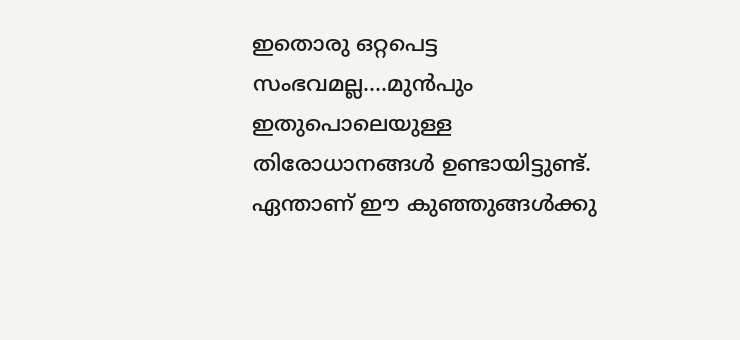ഇതൊരു ഒറ്റപെട്ട സംഭവമല്ല....മുന്‍പും ഇതുപൊലെയുള്ള തിരോധാനങ്ങള്‍ ഉണ്ടായിട്ടുണ്ട്‌. ഏന്താണ്‌ ഈ കുഞ്ഞുങ്ങള്‍ക്കു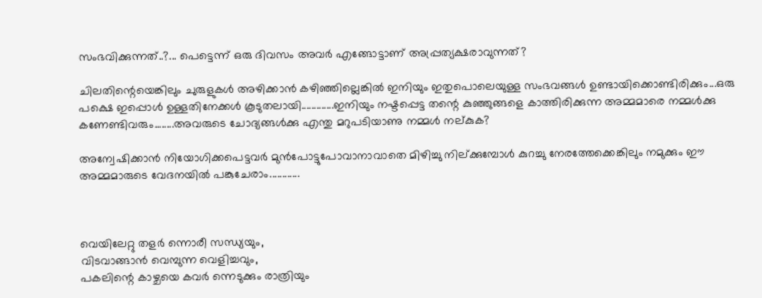സംഭവിക്കുന്നത്‌..?... പെട്ടെന്ന്‌ ഒരു ദിവസം അവര്‍ എങ്ങോട്ടാണ്‌ അപ്പ്രത്യക്ഷരാവുന്നത്‌?

ചിലതിന്റെയെങ്കിലും ചുരുളുകള്‍ അഴിക്കാന്‍ കഴിഞ്ഞില്ലെങ്കില്‍ ഇനിയും ഇതുപൊലെയുള്ള സംഭവങ്ങള്‍ ഉണ്ടായിക്കൊണ്ടിരിക്കും...ഒരു പക്ഷെ ഇപ്പൊള്‍ ഉള്ളതിനേക്കള്‍ കൂടുതലായി.............ഇനിയും നഷ്ടപ്പെട്ട തന്റെ കുഞ്ഞുങ്ങളെ കാത്തിരിക്കുന്ന അമ്മമാരെ നമ്മള്‍ക്കു കണേണ്ടിവരും........അവരുടെ ചോദ്യങ്ങള്‍ക്കു എന്തു മറുപടിയാണു നമ്മള്‍ നല്കുക?

അന്വേഷിക്കാന്‍ നിയോഗിക്കപെട്ടവര്‍ മുന്‍പോട്ടുപോവാനാവാതെ മിഴിച്ചു നില്ക്കുമ്പോള്‍ കുറച്ചു നേരത്തേക്കെങ്കിലും നമുക്കും ഈ അമ്മമാരുടെ വേദനയില്‍ പങ്കുചേരാം............



വെയിലേറ്റു തളര്‍ ന്നൊരീ സന്ധ്യയും,
വിടവാങ്ങാന്‍ വെമ്പുന്ന വെളിച്ചവും,
പകലിന്റെ കാഴ്ചയെ കവര്‍ ന്നെടുക്കും രാത്രിയും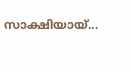സാക്ഷിയായ്...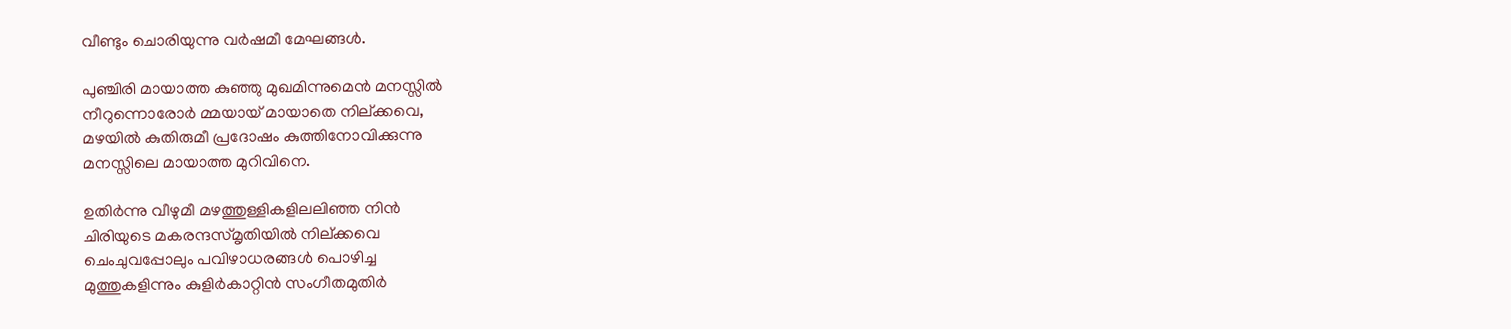വീണ്ടും ചൊരിയുന്നു വര്‍ഷമീ മേഘങ്ങള്‍.

പുഞ്ചിരി മായാത്ത കുഞ്ഞു മുഖമിന്നുമെന്‍ മനസ്സില്‍
നീറുന്നൊരോര്‍ മ്മയായ് മായാതെ നില്ക്കവെ,
മഴയില്‍ കുതിരുമീ പ്രദോഷം കുത്തിനോവിക്കുന്നു
മനസ്സിലെ മായാത്ത മുറിവിനെ.

ഉതിര്‍ന്നു വീഴുമീ മഴത്തുള്ളികളിലലിഞ്ഞ നിന്‍
ചിരിയുടെ മകരന്ദസ്മൃതിയില്‍ നില്ക്കവെ
ചെംചുവപ്പോലും പവിഴാധരങ്ങള്‍ പൊഴിച്ച
മുത്തുകളിന്നും കുളിര്‍കാറ്റിന്‍ സംഗീതമുതിര്‍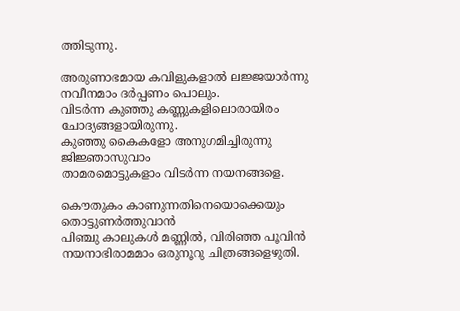ത്തിടുന്നു.

അരുണാഭമായ കവിളുകളാല്‍ ലജ്ജയാര്‍ന്നു
നവീനമാം ദര്‍പ്പണം പൊലും.
വിടര്‍ന്ന കുഞ്ഞു കണ്ണുകളിലൊരായിരം ചോദ്യങ്ങളായിരുന്നു.
കുഞ്ഞു കൈകളോ അനുഗമിച്ചിരുന്നു ജിജ്ഞാസുവാം
താമരമൊട്ടുകളാം വിടര്‍ന്ന നയനങ്ങളെ.

കൌതുകം കാണുന്നതിനെയൊക്കെയും തൊട്ടുണര്‍ത്തുവാന്‍
പിഞ്ചു കാലുകള്‍ മണ്ണില്‍, വിരിഞ്ഞ പൂവിന്‍
നയനാഭിരാമമാം ഒരുനൂറു ചിത്രങ്ങളെഴുതി.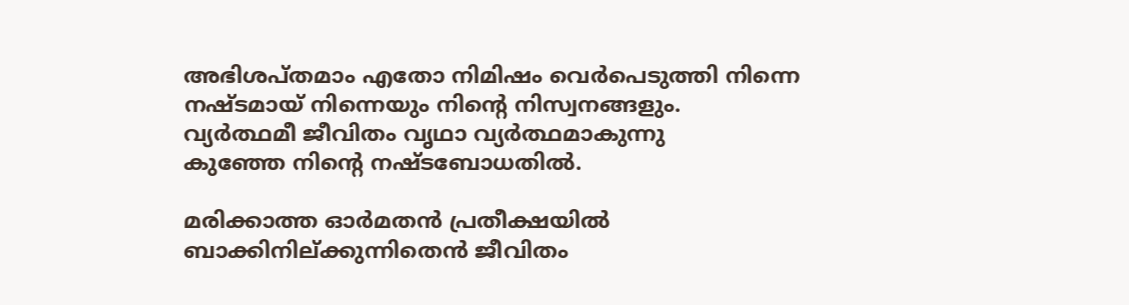അഭിശപ്തമാം എതോ നിമിഷം വെര്‍പെടുത്തി നിന്നെ
നഷ്ടമായ് നിന്നെയും നിന്റെ നിസ്വനങ്ങളും.
വ്യര്‍ത്ഥമീ ജീവിതം വൃഥാ വ്യര്‍ത്ഥമാകുന്നു
കുഞ്ഞേ നിന്റെ നഷ്ടബോധതില്‍.

മരിക്കാത്ത ഓര്‍മതന്‍ പ്രതീക്ഷയില്‍
ബാക്കിനില്ക്കുന്നിതെന്‍ ജീവിതം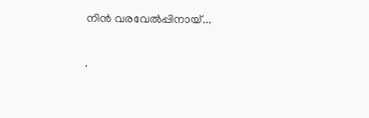നിന്‍ വരവേല്‍പ്പിനായ്...

.